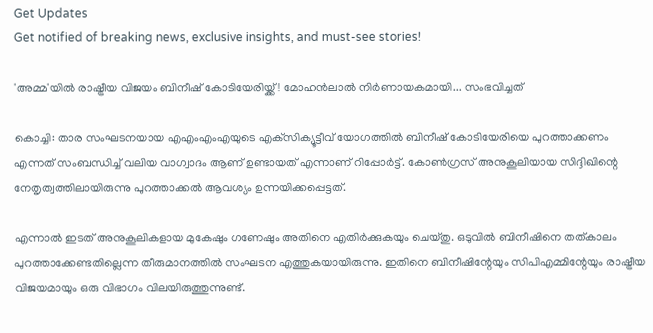Get Updates
Get notified of breaking news, exclusive insights, and must-see stories!

'അമ്മ'യില്‍ രാഷ്ട്രീയ വിജയം ബിനീഷ് കോടിയേരിയ്ക്ക്! മോഹന്‍ലാല്‍ നിര്‍ണായകമായി... സംഭവിച്ചത്

കൊച്ചി: താര സംഘടനയായ എഎംഎംഎയുടെ എക്‌സിക്യൂട്ടീവ് യോഗത്തില്‍ ബിനീഷ് കോടിയേരിയെ പുറത്താക്കണം എന്നത് സംബന്ധിച്ച് വലിയ വാഗ്വാദം ആണ് ഉണ്ടായത് എന്നാണ് റിപ്പോര്‍ട്ട്. കോണ്‍ഗ്രസ് അനുകൂലിയായ സിദ്ദിഖിന്റെ നേതൃത്വത്തിലായിരുന്നു പുറത്താക്കല്‍ ആവശ്യം ഉന്നയിക്കപ്പെട്ടത്.

എന്നാല്‍ ഇടത് അനുകൂലികളായ മുകേഷും ഗണേഷും അതിനെ എതിര്‍ക്കുകയും ചെയ്തു. ഒടുവില്‍ ബിനീഷിനെ തത്കാലം പുറത്താക്കേണ്ടതില്ലെന്ന തീരുമാനത്തില്‍ സംഘടന എത്തുകയായിരുന്നു. ഇതിനെ ബിനീഷിന്റേയും സിപിഎമ്മിന്റേയും രാഷ്ട്രീയ വിജയമായും ഒരു വിഭാഗം വിലയിരുത്തുന്നുണ്ട്.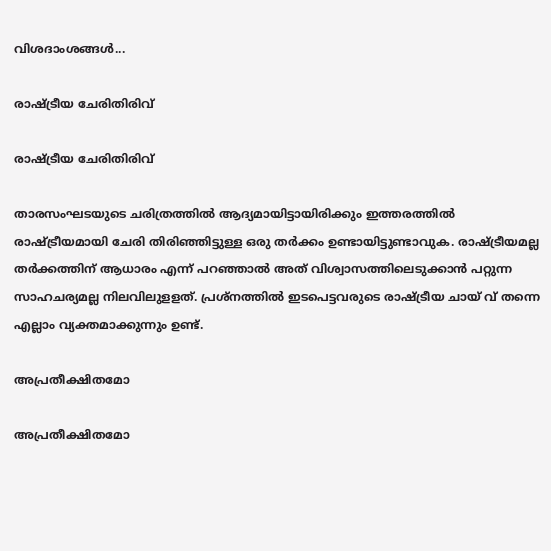വിശദാംശങ്ങള്‍...

രാഷ്ട്രീയ ചേരിതിരിവ്

രാഷ്ട്രീയ ചേരിതിരിവ്

താരസംഘടയുടെ ചരിത്രത്തില്‍ ആദ്യമായിട്ടായിരിക്കും ഇത്തരത്തില്‍ രാഷ്ട്രീയമായി ചേരി തിരിഞ്ഞിട്ടുള്ള ഒരു തര്‍ക്കം ഉണ്ടായിട്ടുണ്ടാവുക. രാഷ്ട്രീയമല്ല തര്‍ക്കത്തിന് ആധാരം എന്ന് പറഞ്ഞാല്‍ അത് വിശ്വാസത്തിലെടുക്കാന്‍ പറ്റുന്ന സാഹചര്യമല്ല നിലവിലുളളത്. പ്രശ്‌നത്തില്‍ ഇടപെട്ടവരുടെ രാഷ്ട്രീയ ചായ് വ് തന്നെ എല്ലാം വ്യക്തമാക്കുന്നും ഉണ്ട്.

അപ്രതീക്ഷിതമോ

അപ്രതീക്ഷിതമോ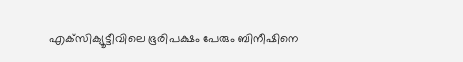എക്‌സിക്യൂട്ടീവിലെ ഭൂരിപക്ഷം പേരും ബിനീഷിനെ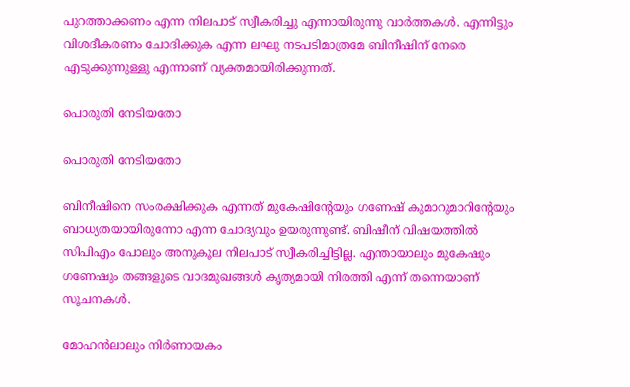പുറത്താക്കണം എന്ന നിലപാട് സ്വീകരിച്ചു എന്നായിരുന്നു വാര്‍ത്തകള്‍. എന്നിട്ടും വിശദീകരണം ചോദിക്കുക എന്ന ലഘു നടപടിമാത്രമേ ബിനീഷിന് നേരെ എടുക്കുന്നുള്ളു എന്നാണ് വ്യക്തമായിരിക്കുന്നത്.

പൊരുതി നേടിയതോ

പൊരുതി നേടിയതോ

ബിനീഷിനെ സംരക്ഷിക്കുക എന്നത് മുകേഷിന്റേയും ഗണേഷ് കുമാറുമാറിന്റേയും ബാധ്യതയായിരുന്നോ എന്ന ചോദ്യവും ഉയരുന്നുണ്ട്. ബിഷീന് വിഷയത്തില്‍ സിപിഎം പോലും അനുകൂല നിലപാട് സ്വീകരിച്ചിട്ടില്ല. എന്തായാലും മുകേഷും ഗണേഷും തങ്ങളുടെ വാദമുഖങ്ങള്‍ കൃത്യമായി നിരത്തി എന്ന് തന്നെയാണ് സൂചനകള്‍.

മോഹന്‍ലാലും നിര്‍ണായകം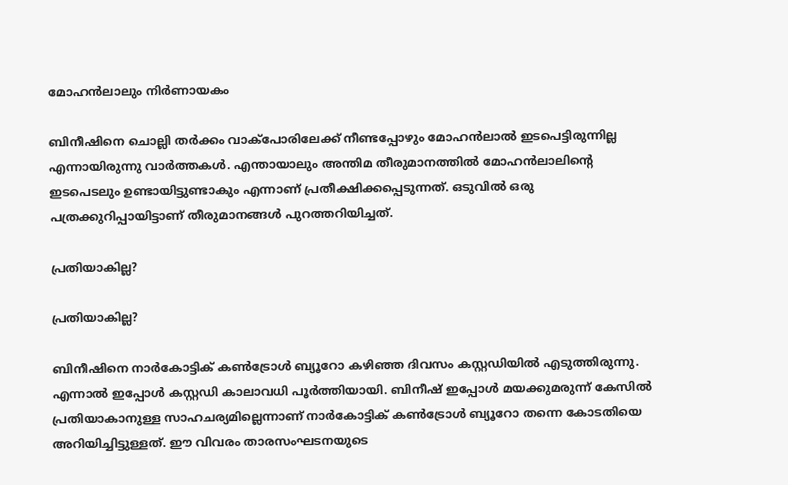മോഹന്‍ലാലും നിര്‍ണായകം

ബിനീഷിനെ ചൊല്ലി തര്‍ക്കം വാക്‌പോരിലേക്ക് നീണ്ടപ്പോഴും മോഹന്‍ലാല്‍ ഇടപെട്ടിരുന്നില്ല എന്നായിരുന്നു വാര്‍ത്തകള്‍. എന്തായാലും അന്തിമ തീരുമാനത്തില്‍ മോഹന്‍ലാലിന്റെ ഇടപെടലും ഉണ്ടായിട്ടുണ്ടാകും എന്നാണ് പ്രതീക്ഷിക്കപ്പെടുന്നത്. ഒടുവില്‍ ഒരു പത്രക്കുറിപ്പായിട്ടാണ് തീരുമാനങ്ങള്‍ പുറത്തറിയിച്ചത്.

പ്രതിയാകില്ല?

പ്രതിയാകില്ല?

ബിനീഷിനെ നാര്‍കോട്ടിക് കണ്‍ട്രോള്‍ ബ്യൂറോ കഴിഞ്ഞ ദിവസം കസ്റ്റഡിയില്‍ എടുത്തിരുന്നു. എന്നാല്‍ ഇപ്പോള്‍ കസ്റ്റഡി കാലാവധി പൂര്‍ത്തിയായി. ബിനീഷ് ഇപ്പോള്‍ മയക്കുമരുന്ന് കേസില്‍ പ്രതിയാകാനുള്ള സാഹചര്യമില്ലെന്നാണ് നാര്‍കോട്ടിക് കണ്‍ട്രോള്‍ ബ്യൂറോ തന്നെ കോടതിയെ അറിയിച്ചിട്ടുള്ളത്. ഈ വിവരം താരസംഘടനയുടെ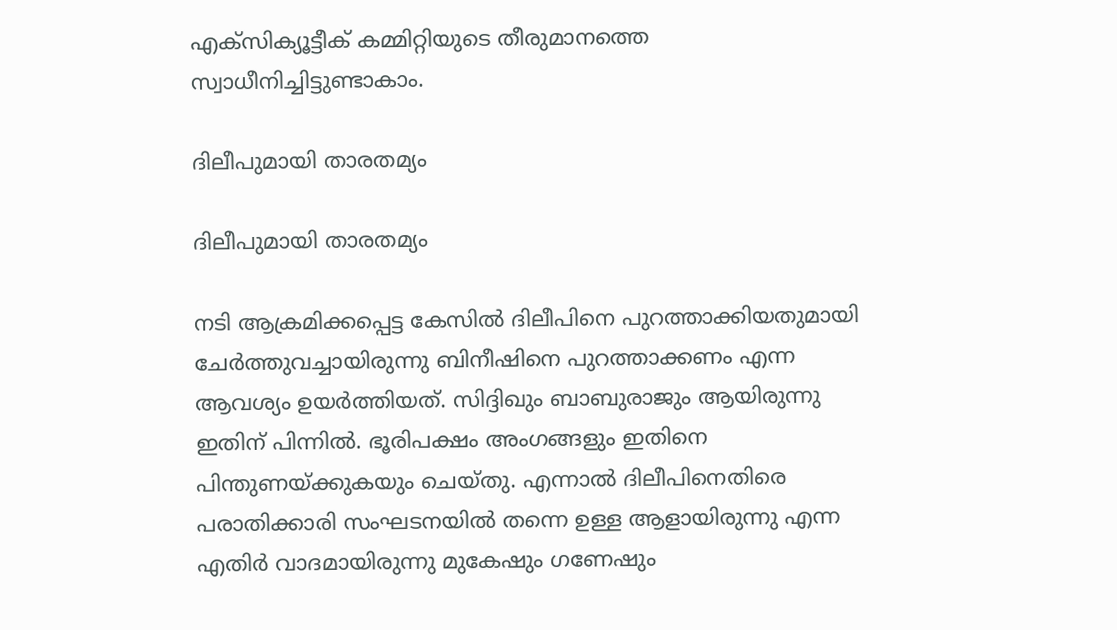എക്‌സിക്യൂട്ടീക് കമ്മിറ്റിയുടെ തീരുമാനത്തെ സ്വാധീനിച്ചിട്ടുണ്ടാകാം.

ദിലീപുമായി താരതമ്യം

ദിലീപുമായി താരതമ്യം

നടി ആക്രമിക്കപ്പെട്ട കേസില്‍ ദിലീപിനെ പുറത്താക്കിയതുമായി ചേര്‍ത്തുവച്ചായിരുന്നു ബിനീഷിനെ പുറത്താക്കണം എന്ന ആവശ്യം ഉയര്‍ത്തിയത്. സിദ്ദിഖും ബാബുരാജും ആയിരുന്നു ഇതിന് പിന്നില്‍. ഭൂരിപക്ഷം അംഗങ്ങളും ഇതിനെ പിന്തുണയ്ക്കുകയും ചെയ്തു. എന്നാല്‍ ദിലീപിനെതിരെ പരാതിക്കാരി സംഘടനയില്‍ തന്നെ ഉള്ള ആളായിരുന്നു എന്ന എതിര്‍ വാദമായിരുന്നു മുകേഷും ഗണേഷും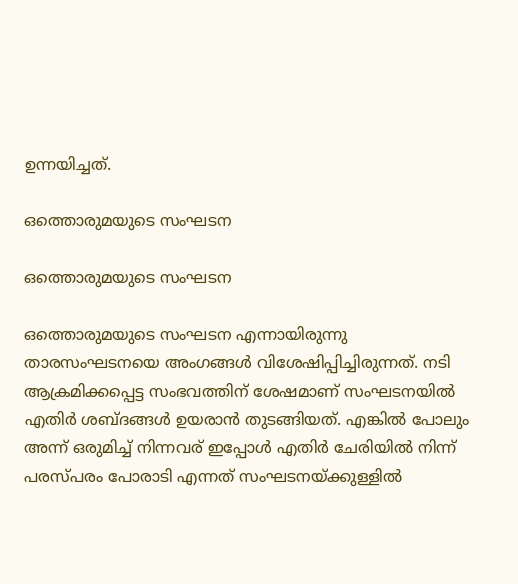ഉന്നയിച്ചത്.

ഒത്തൊരുമയുടെ സംഘടന

ഒത്തൊരുമയുടെ സംഘടന

ഒത്തൊരുമയുടെ സംഘടന എന്നായിരുന്നു താരസംഘടനയെ അംഗങ്ങള്‍ വിശേഷിപ്പിച്ചിരുന്നത്. നടി ആക്രമിക്കപ്പെട്ട സംഭവത്തിന് ശേഷമാണ് സംഘടനയില്‍ എതിര്‍ ശബ്ദങ്ങള്‍ ഉയരാന്‍ തുടങ്ങിയത്. എങ്കില്‍ പോലും അന്ന് ഒരുമിച്ച് നിന്നവര് ഇപ്പോള്‍ എതിര്‍ ചേരിയില്‍ നിന്ന് പരസ്പരം പോരാടി എന്നത് സംഘടനയ്ക്കുള്ളില്‍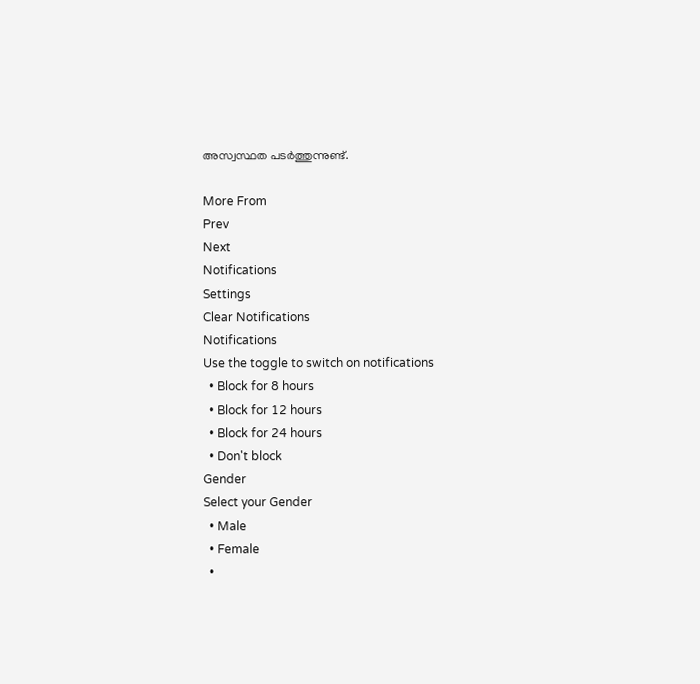അസ്വസ്ഥത പടര്‍ത്തുന്നുണ്ട്.

More From
Prev
Next
Notifications
Settings
Clear Notifications
Notifications
Use the toggle to switch on notifications
  • Block for 8 hours
  • Block for 12 hours
  • Block for 24 hours
  • Don't block
Gender
Select your Gender
  • Male
  • Female
  •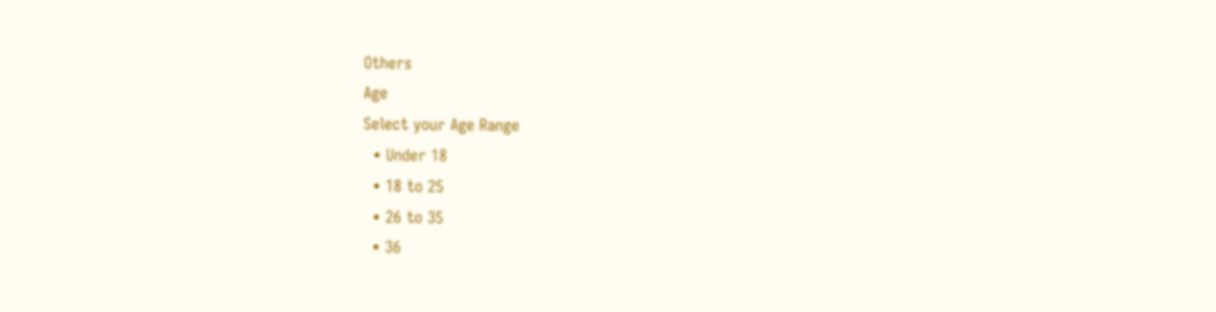Others
Age
Select your Age Range
  • Under 18
  • 18 to 25
  • 26 to 35
  • 36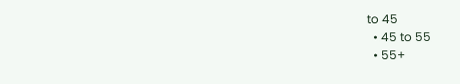to 45
  • 45 to 55
  • 55+